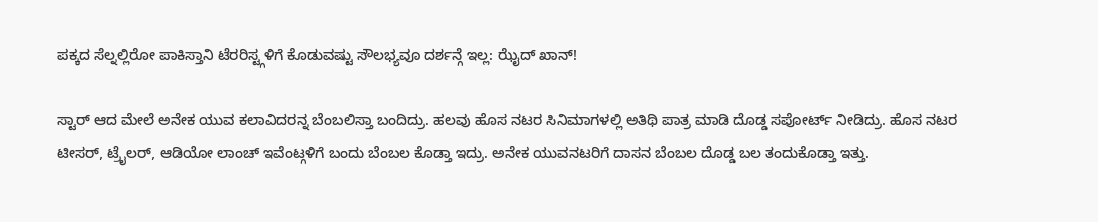ಪಕ್ಕದ ಸೆಲ್ನಲ್ಲಿರೋ ಪಾಕಿಸ್ತಾನಿ ಟೆರರಿಸ್ಟ್ಗಳಿಗೆ ಕೊಡುವಷ್ಟು ಸೌಲಭ್ಯವೂ ದರ್ಶನ್ಗೆ ಇಲ್ಲ: ಝೈದ್ ಖಾನ್!

ಸ್ಟಾರ್ ಆದ ಮೇಲೆ ಅನೇಕ ಯುವ ಕಲಾವಿದರನ್ನ ಬೆಂಬಲಿಸ್ತಾ ಬಂದಿದ್ರು. ಹಲವು ಹೊಸ ನಟರ ಸಿನಿಮಾಗಳಲ್ಲಿ ಅತಿಥಿ ಪಾತ್ರ ಮಾಡಿ ದೊಡ್ಡ ಸಪೋರ್ಟ್ ನೀಡಿದ್ರು. ಹೊಸ ನಟರ ಟೀಸರ್, ಟ್ರೈಲರ್, ಆಡಿಯೋ ಲಾಂಚ್ ಇವೆಂಟ್ಗಳಿಗೆ ಬಂದು ಬೆಂಬಲ ಕೊಡ್ತಾ ಇದ್ರು. ಅನೇಕ ಯುವನಟರಿಗೆ ದಾಸನ ಬೆಂಬಲ ದೊಡ್ಡ ಬಲ ತಂದುಕೊಡ್ತಾ ಇತ್ತು.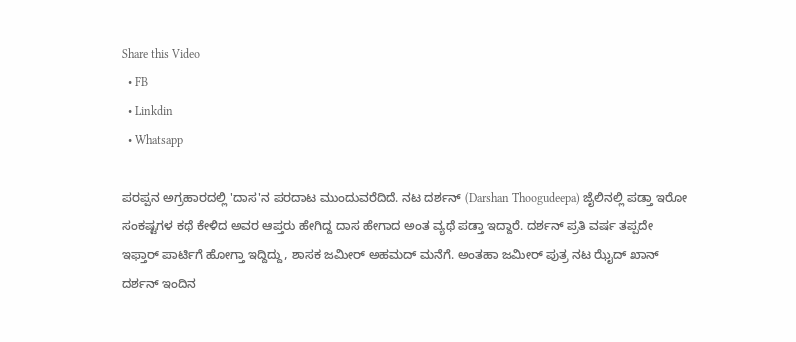Share this Video
  • FB
  • Linkdin
  • Whatsapp

ಪರಪ್ಪನ ಅಗ್ರಹಾರದಲ್ಲಿ 'ದಾಸ'ನ ಪರದಾಟ ಮುಂದುವರೆದಿದೆ. ನಟ ದರ್ಶನ್ (Darshan Thoogudeepa) ಜೈಲಿನಲ್ಲಿ ಪಡ್ತಾ ಇರೋ ಸಂಕಷ್ಟಗಳ ಕಥೆ ಕೇಳಿದ ಅವರ ಆಪ್ತರು ಹೇಗಿದ್ದ ದಾಸ ಹೇಗಾದ ಅಂತ ವ್ಯಥೆ ಪಡ್ತಾ ಇದ್ದಾರೆ. ದರ್ಶನ್ ಪ್ರತಿ ವರ್ಷ ತಪ್ಪದೇ ಇಫ್ತಾರ್ ಪಾರ್ಟಿಗೆ ಹೋಗ್ತಾ ಇದ್ದಿದ್ದು, ಶಾಸಕ ಜಮೀರ್ ಅಹಮದ್ ಮನೆಗೆ. ಅಂತಹಾ ಜಮೀರ್ ಪುತ್ರ ನಟ ಝೈದ್ ಖಾನ್ ದರ್ಶನ್ ಇಂದಿನ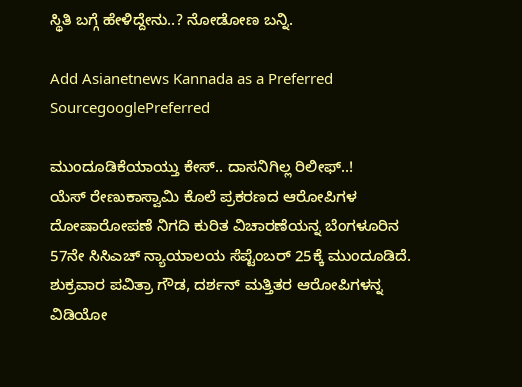ಸ್ಥಿತಿ ಬಗ್ಗೆ ಹೇಳಿದ್ದೇನು..? ನೋಡೋಣ ಬನ್ನಿ.

Add Asianetnews Kannada as a Preferred SourcegooglePreferred

ಮುಂದೂಡಿಕೆಯಾಯ್ತು ಕೇಸ್.. ದಾಸನಿಗಿಲ್ಲ ರಿಲೀಫ್..!
ಯೆಸ್ ರೇಣುಕಾಸ್ವಾಮಿ ಕೊಲೆ ಪ್ರಕರಣದ ಆರೋಪಿಗಳ ದೋಷಾರೋಪಣೆ ನಿಗದಿ ಕುರಿತ ವಿಚಾರಣೆಯನ್ನ ಬೆಂಗಳೂರಿನ 57ನೇ ಸಿಸಿಎಚ್ ನ್ಯಾಯಾಲಯ ಸೆಪ್ಟೆಂಬರ್ 25ಕ್ಕೆ ಮುಂದೂಡಿದೆ. ಶುಕ್ರವಾರ ಪವಿತ್ರಾ ಗೌಡ, ದರ್ಶನ್ ಮತ್ತಿತರ ಆರೋಪಿಗಳನ್ನ ವಿಡಿಯೋ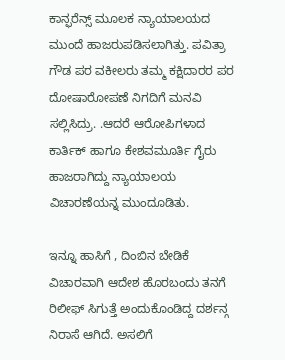ಕಾನ್ಫರೆನ್ಸ್ ಮೂಲಕ ನ್ಯಾಯಾಲಯದ ಮುಂದೆ ಹಾಜರುಪಡಿಸಲಾಗಿತ್ತು. ಪವಿತ್ರಾ ಗೌಡ ಪರ ವಕೀಲರು ತಮ್ಮ ಕಕ್ಷಿದಾರರ ಪರ ದೋಷಾರೋಪಣೆ ನಿಗದಿಗೆ ಮನವಿ ಸಲ್ಲಿಸಿದ್ರು. .ಆದರೆ ಆರೋಪಿಗಳಾದ ಕಾರ್ತಿಕ್ ಹಾಗೂ ಕೇಶವಮೂರ್ತಿ ಗೈರು ಹಾಜರಾಗಿದ್ದು ನ್ಯಾಯಾಲಯ ವಿಚಾರಣೆಯನ್ನ ಮುಂದೂಡಿತು.

ಇನ್ನೂ ಹಾಸಿಗೆ , ದಿಂಬಿನ ಬೇಡಿಕೆ ವಿಚಾರವಾಗಿ ಆದೇಶ ಹೊರಬಂದು ತನಗೆ ರಿಲೀಫ್ ಸಿಗುತ್ತೆ ಅಂದುಕೊಂಡಿದ್ದ ದರ್ಶನ್ಗ ನಿರಾಸೆ ಆಗಿದೆ. ಅಸಲಿಗೆ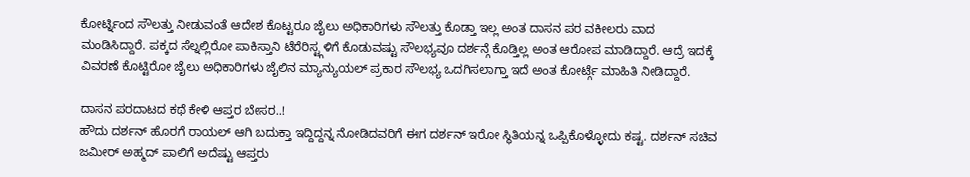ಕೋರ್ಟ್ನಿಂದ ಸೌಲತ್ತು ನೀಡುವಂತೆ ಆದೇಶ ಕೊಟ್ಟರೂ ಜೈಲು ಅಧಿಕಾರಿಗಳು ಸೌಲತ್ತು ಕೊಡ್ತಾ ಇಲ್ಲ ಅಂತ ದಾಸನ ಪರ ವಕೀಲರು ವಾದ ಮಂಡಿಸಿದ್ದಾರೆ. ಪಕ್ಕದ ಸೆಲ್ನಲ್ಲಿರೋ ಪಾಕಿಸ್ತಾನಿ ಟೆರೆರಿಸ್ಟ್ಗಳಿಗೆ ಕೊಡುವಷ್ಟು ಸೌಲಭ್ಯವೂ ದರ್ಶನ್ಗೆ ಕೊಡ್ತಿಲ್ಲ ಅಂತ ಆರೋಪ ಮಾಡಿದ್ದಾರೆ. ಆದ್ರೆ ಇದಕ್ಕೆ ವಿವರಣೆ ಕೊಟ್ಟಿರೋ ಜೈಲು ಅಧಿಕಾರಿಗಳು ಜೈಲಿನ ಮ್ಯಾನ್ಯುಯಲ್ ಪ್ರಕಾರ ಸೌಲಭ್ಯ ಒದಗಿಸಲಾಗ್ತಾ ಇದೆ ಅಂತ ಕೋರ್ಟ್ಗೆ ಮಾಹಿತಿ ನೀಡಿದ್ದಾರೆ.

ದಾಸನ ಪರದಾಟದ ಕಥೆ ಕೇಳಿ ಆಪ್ತರ ಬೇಸರ..!
ಹೌದು ದರ್ಶನ್ ಹೊರಗೆ ರಾಯಲ್ ಆಗಿ ಬದುಕ್ತಾ ಇದ್ದಿದ್ದನ್ನ ನೋಡಿದವರಿಗೆ ಈಗ ದರ್ಶನ್ ಇರೋ ಸ್ಥಿತಿಯನ್ನ ಒಪ್ಪಿಕೊಳ್ಳೋದು ಕಷ್ಟ. ದರ್ಶನ್ ಸಚಿವ ಜಮೀರ್ ಅಹ್ಮದ್ ಪಾಲಿಗೆ ಅದೆಷ್ಟು ಆಪ್ತರು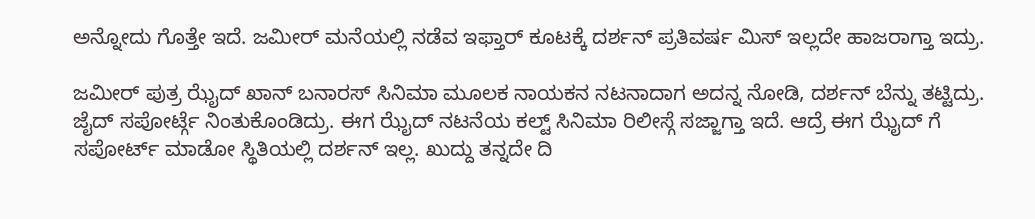ಅನ್ನೋದು ಗೊತ್ತೇ ಇದೆ. ಜಮೀರ್ ಮನೆಯಲ್ಲಿ ನಡೆವ ಇಫ್ತಾರ್ ಕೂಟಕ್ಕೆ ದರ್ಶನ್ ಪ್ರತಿವರ್ಷ ಮಿಸ್ ಇಲ್ಲದೇ ಹಾಜರಾಗ್ತಾ ಇದ್ರು.

ಜಮೀರ್ ಪುತ್ರ ಝೈದ್ ಖಾನ್ ಬನಾರಸ್ ಸಿನಿಮಾ ಮೂಲಕ ನಾಯಕನ ನಟನಾದಾಗ ಅದನ್ನ ನೋಡಿ, ದರ್ಶನ್ ಬೆನ್ನು ತಟ್ಟಿದ್ರು. ಜೈದ್ ಸಪೋರ್ಟ್ಗೆ ನಿಂತುಕೊಂಡಿದ್ರು. ಈಗ ಝೈದ್ ನಟನೆಯ ಕಲ್ಟ್ ಸಿನಿಮಾ ರಿಲೀಸ್ಗೆ ಸಜ್ಜಾಗ್ತಾ ಇದೆ. ಆದ್ರೆ ಈಗ ಝೈದ್ ಗೆ ಸಪೋರ್ಟ್ ಮಾಡೋ ಸ್ಥಿತಿಯಲ್ಲಿ ದರ್ಶನ್ ಇಲ್ಲ. ಖುದ್ದು ತನ್ನದೇ ದಿ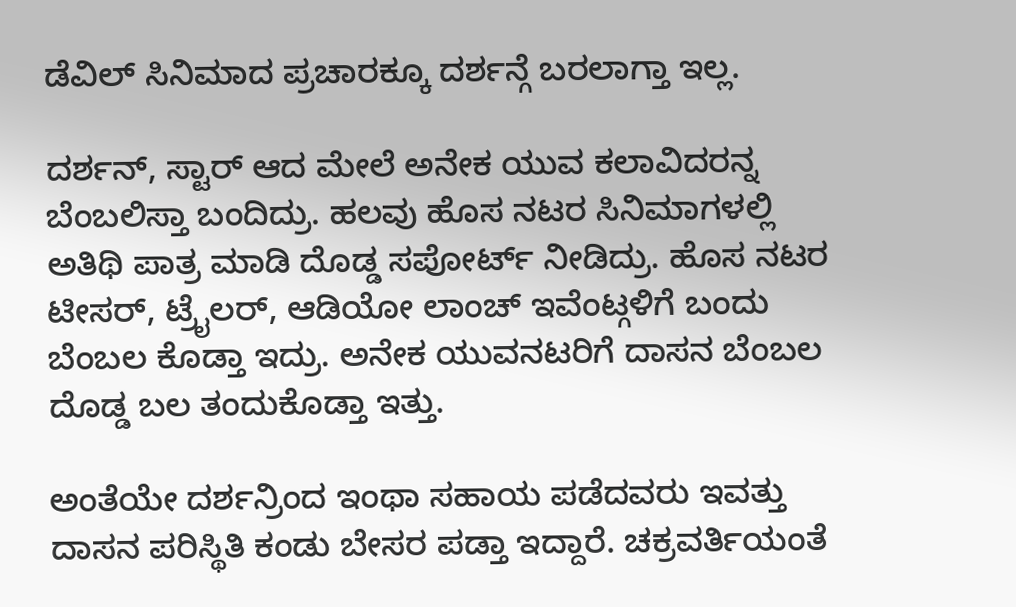ಡೆವಿಲ್ ಸಿನಿಮಾದ ಪ್ರಚಾರಕ್ಕೂ ದರ್ಶನ್ಗೆ ಬರಲಾಗ್ತಾ ಇಲ್ಲ.

ದರ್ಶನ್, ಸ್ಟಾರ್ ಆದ ಮೇಲೆ ಅನೇಕ ಯುವ ಕಲಾವಿದರನ್ನ ಬೆಂಬಲಿಸ್ತಾ ಬಂದಿದ್ರು. ಹಲವು ಹೊಸ ನಟರ ಸಿನಿಮಾಗಳಲ್ಲಿ ಅತಿಥಿ ಪಾತ್ರ ಮಾಡಿ ದೊಡ್ಡ ಸಪೋರ್ಟ್ ನೀಡಿದ್ರು. ಹೊಸ ನಟರ ಟೀಸರ್, ಟ್ರೈಲರ್, ಆಡಿಯೋ ಲಾಂಚ್ ಇವೆಂಟ್ಗಳಿಗೆ ಬಂದು ಬೆಂಬಲ ಕೊಡ್ತಾ ಇದ್ರು. ಅನೇಕ ಯುವನಟರಿಗೆ ದಾಸನ ಬೆಂಬಲ ದೊಡ್ಡ ಬಲ ತಂದುಕೊಡ್ತಾ ಇತ್ತು.

ಅಂತೆಯೇ ದರ್ಶನ್ರಿಂದ ಇಂಥಾ ಸಹಾಯ ಪಡೆದವರು ಇವತ್ತು ದಾಸನ ಪರಿಸ್ಥಿತಿ ಕಂಡು ಬೇಸರ ಪಡ್ತಾ ಇದ್ದಾರೆ. ಚಕ್ರವರ್ತಿಯಂತೆ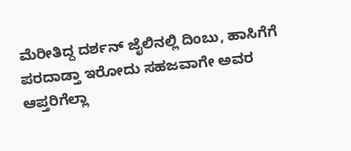ಮೆರೀತಿದ್ದ ದರ್ಶನ್ ಜೈಲಿನಲ್ಲಿ ದಿಂಬು, ಹಾಸಿಗೆಗೆ ಪರದಾಡ್ತಾ ಇರೋದು ಸಹಜವಾಗೇ ಅವರ ಆಪ್ತರಿಗೆಲ್ಲಾ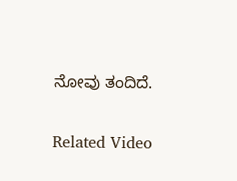ನೋವು ತಂದಿದೆ.

Related Video